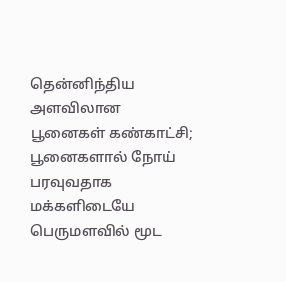தென்னிந்திய அளவிலான பூனைகள் கண்காட்சி; பூனைகளால் நோய் பரவுவதாக மக்களிடையே பெருமளவில் மூட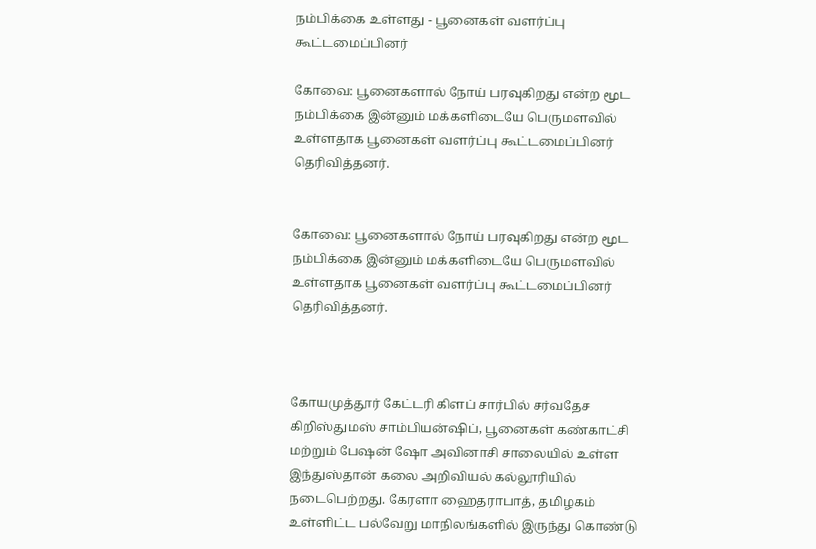நம்பிக்கை உள்ளது - பூனைகள் வளர்ப்பு கூட்டமைப்பினர்

கோவை: பூனைகளால் நோய் பரவுகிறது என்ற மூட நம்பிக்கை இன்னும் மக்களிடையே பெருமளவில் உள்ளதாக பூனைகள் வளர்ப்பு கூட்டமைப்பினர் தெரிவித்தனர்.


கோவை: பூனைகளால் நோய் பரவுகிறது என்ற மூட நம்பிக்கை இன்னும் மக்களிடையே பெருமளவில் உள்ளதாக பூனைகள் வளர்ப்பு கூட்டமைப்பினர் தெரிவித்தனர்.



கோயமுத்தூர் கேட்டரி கிளப் சார்பில் சர்வதேச கிறிஸ்துமஸ் சாம்பியன்ஷிப், பூனைகள் கண்காட்சி மற்றும் பேஷன் ஷோ அவினாசி சாலையில் உள்ள இந்துஸ்தான் கலை அறிவியல் கல்லூரியில் நடைபெற்றது. கேரளா ஹைதராபாத், தமிழகம் உள்ளிட்ட பல்வேறு மாநிலங்களில் இருந்து கொண்டு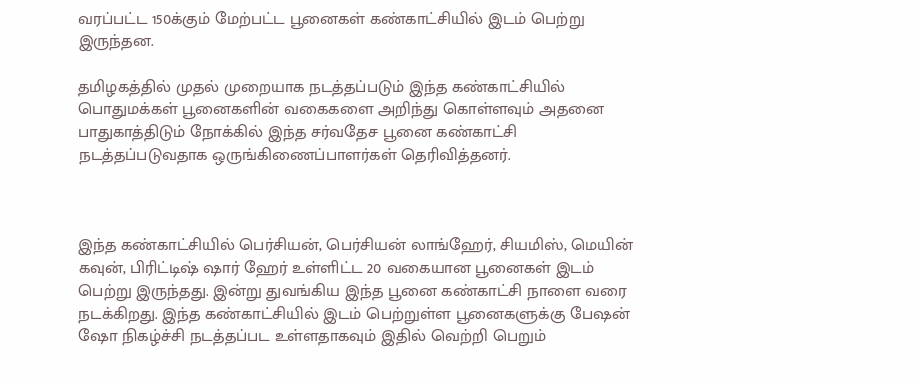வரப்பட்ட 150க்கும் மேற்பட்ட பூனைகள் கண்காட்சியில் இடம் பெற்று இருந்தன.

தமிழகத்தில் முதல் முறையாக நடத்தப்படும் இந்த கண்காட்சியில் பொதுமக்கள் பூனைகளின் வகைகளை அறிந்து கொள்ளவும் அதனை பாதுகாத்திடும் நோக்கில் இந்த சர்வதேச பூனை கண்காட்சி நடத்தப்படுவதாக ஒருங்கிணைப்பாளர்கள் தெரிவித்தனர்.



இந்த கண்காட்சியில் பெர்சியன், பெர்சியன் லாங்ஹேர், சியமிஸ், மெயின் கவுன், பிரிட்டிஷ் ஷார் ஹேர் உள்ளிட்ட 20 வகையான பூனைகள் இடம் பெற்று இருந்தது. இன்று துவங்கிய இந்த பூனை கண்காட்சி நாளை வரை நடக்கிறது. இந்த கண்காட்சியில் இடம் பெற்றுள்ள பூனைகளுக்கு பேஷன் ஷோ நிகழ்ச்சி நடத்தப்பட உள்ளதாகவும் இதில் வெற்றி பெறும்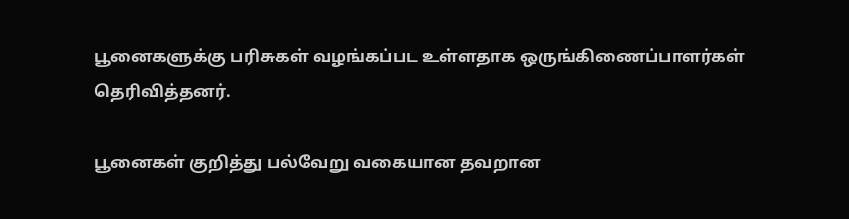பூனைகளுக்கு பரிசுகள் வழங்கப்பட உள்ளதாக ஒருங்கிணைப்பாளர்கள் தெரிவித்தனர்.

பூனைகள் குறித்து பல்வேறு வகையான தவறான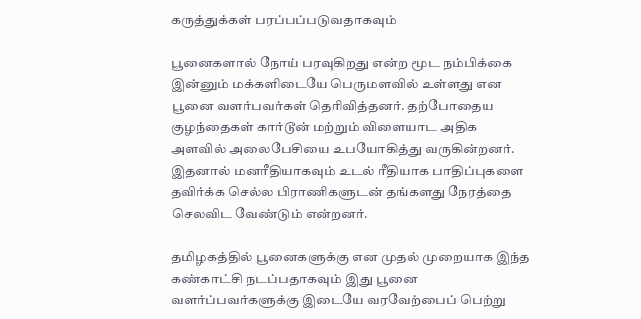கருத்துக்கள் பரப்பப்படுவதாகவும்

பூனைகளால் நோய் பரவுகிறது என்ற மூட நம்பிக்கை இன்னும் மக்களிடையே பெருமளவில் உள்ளது என பூனை வளர்பவர்கள் தெரிவித்தனர். தற்போதைய குழந்தைகள் கார்டூன் மற்றும் விளையாட அதிக அளவில் அலைபேசியை உபயோகித்து வருகின்றனர். இதனால் மனரீதியாகவும் உடல் ரீதியாக பாதிப்புகளை தவிர்க்க செல்ல பிராணிகளுடன் தங்களது நேரத்தை செலவிட வேண்டும் என்றனர்.

தமிழகத்தில் பூனைகளுக்கு என முதல் முறையாக இந்த கண்காட்சி நடப்பதாகவும் இது பூனை வளர்ப்பவர்களுக்கு இடையே வரவேற்பைப் பெற்று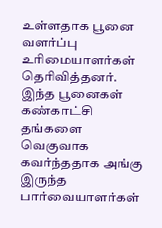உள்ளதாக பூனை வளர்ப்பு உரிமையாளர்கள் தெரிவித்தனர். இந்த பூனைகள் கண்காட்சி தங்களை வெகுவாக கவர்ந்ததாக அங்கு இருந்த பார்வையாளர்கள்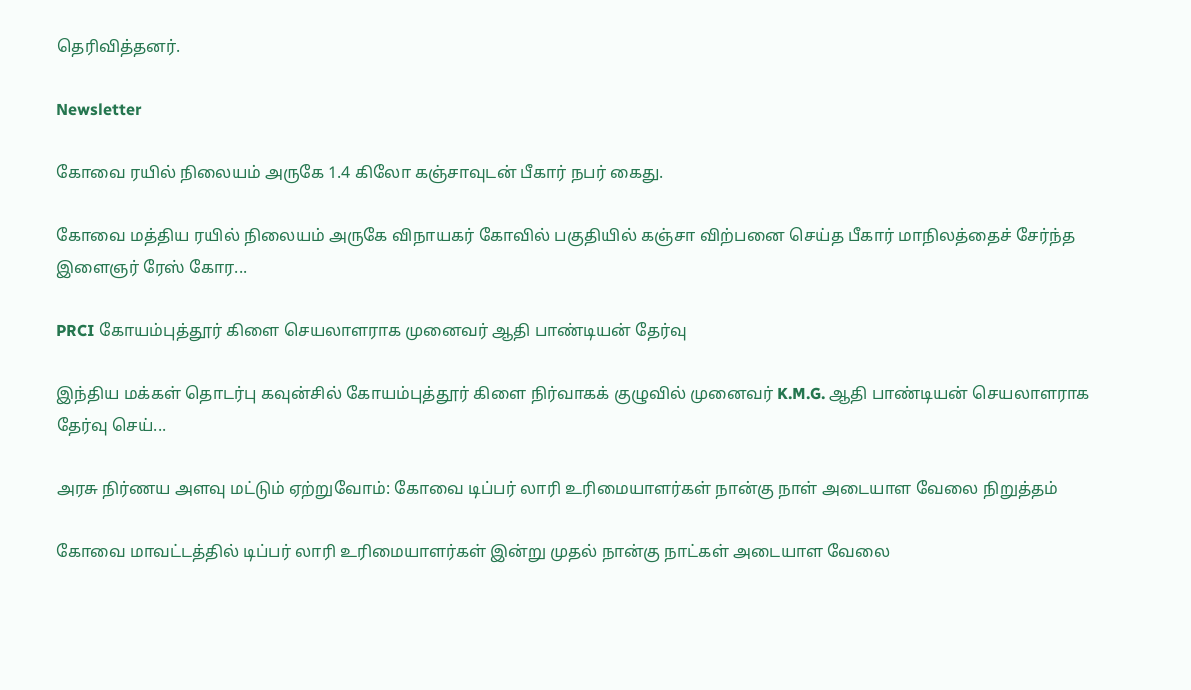தெரிவித்தனர்.

Newsletter

கோவை ரயில் நிலையம் அருகே 1.4 கிலோ கஞ்சாவுடன் பீகார் நபர் கைது.

கோவை மத்திய ரயில் நிலையம் அருகே விநாயகர் கோவில் பகுதியில் கஞ்சா விற்பனை செய்த பீகார் மாநிலத்தைச் சேர்ந்த இளைஞர் ரேஸ் கோர...

PRCI கோயம்புத்தூர் கிளை செயலாளராக முனைவர் ஆதி பாண்டியன் தேர்வு

இந்திய மக்கள் தொடர்பு கவுன்சில் கோயம்புத்தூர் கிளை நிர்வாகக் குழுவில் முனைவர் K.M.G. ஆதி பாண்டியன் செயலாளராக தேர்வு செய்...

அரசு நிர்ணய அளவு மட்டும் ஏற்றுவோம்: கோவை டிப்பர் லாரி உரிமையாளர்கள் நான்கு நாள் அடையாள வேலை நிறுத்தம்

கோவை மாவட்டத்தில் டிப்பர் லாரி உரிமையாளர்கள் இன்று முதல் நான்கு நாட்கள் அடையாள வேலை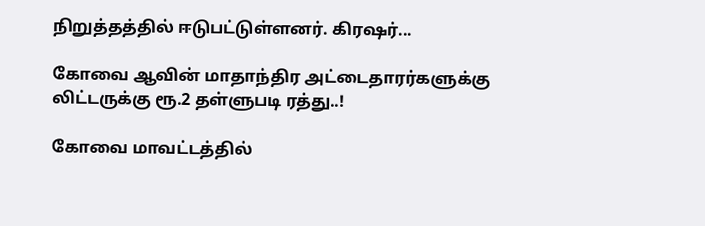நிறுத்தத்தில் ஈடுபட்டுள்ளனர். கிரஷர்...

கோவை ஆவின் மாதாந்திர அட்டைதாரர்களுக்கு லிட்டருக்கு ரூ.2 தள்ளுபடி ரத்து..!

கோவை மாவட்டத்தில்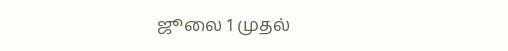ஜூலை 1 முதல்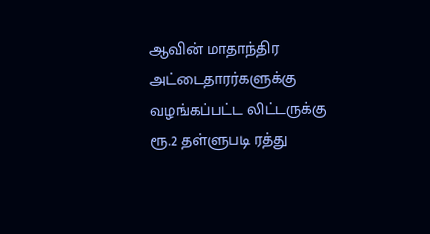ஆவின் மாதாந்திர அட்டைதாரர்களுக்கு வழங்கப்பட்ட லிட்டருக்கு ரூ.2 தள்ளுபடி ரத்து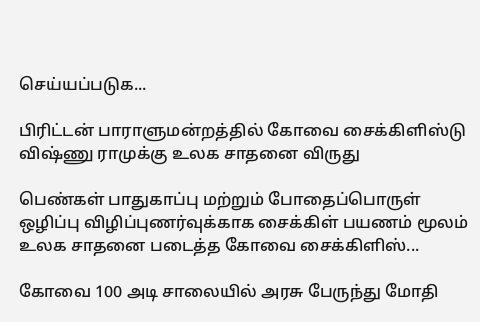செய்யப்படுக...

பிரிட்டன் பாராளுமன்றத்தில் கோவை சைக்கிளிஸ்டு விஷ்ணு ராமுக்கு உலக சாதனை விருது

பெண்கள் பாதுகாப்பு மற்றும் போதைப்பொருள் ஒழிப்பு விழிப்புணர்வுக்காக சைக்கிள் பயணம் மூலம் உலக சாதனை படைத்த கோவை சைக்கிளிஸ்...

கோவை 100 அடி சாலையில் அரசு பேருந்து மோதி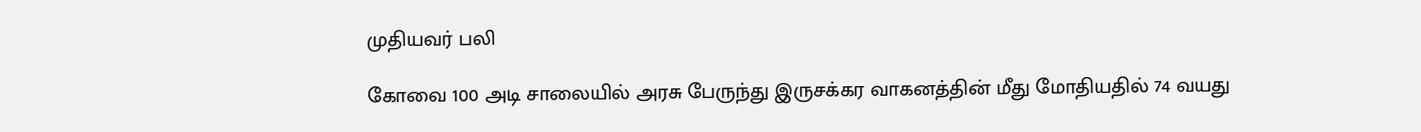முதியவர் பலி

கோவை 100 அடி சாலையில் அரசு பேருந்து இருசக்கர வாகனத்தின் மீது மோதியதில் 74 வயது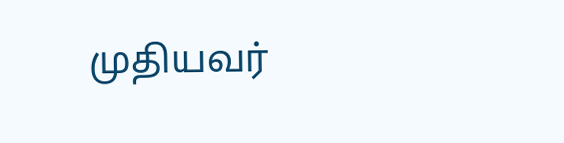முதியவர்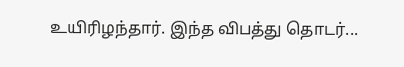உயிரிழந்தார். இந்த விபத்து தொடர்...